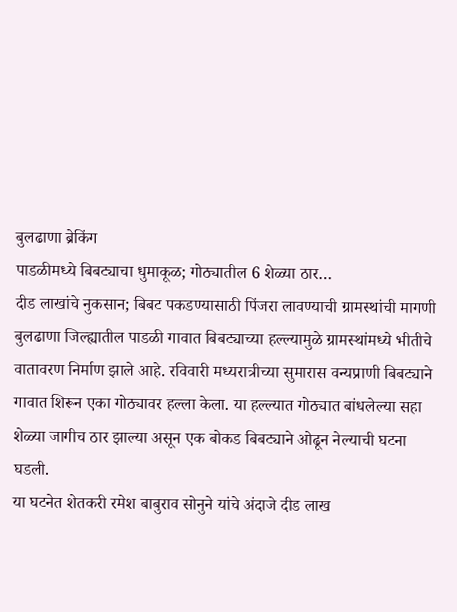बुलढाणा ब्रेकिंग
पाडळीमध्ये बिबट्याचा धुमाकूळ; गोठ्यातील 6 शेळ्या ठार…
दीड लाखांचे नुकसान; बिबट पकडण्यासाठी पिंजरा लावण्याची ग्रामस्थांची मागणी
बुलढाणा जिल्ह्यातील पाडळी गावात बिबट्याच्या हल्ल्यामुळे ग्रामस्थांमध्ये भीतीचे वातावरण निर्माण झाले आहे. रविवारी मध्यरात्रीच्या सुमारास वन्यप्राणी बिबट्याने गावात शिरून एका गोठ्यावर हल्ला केला. या हल्ल्यात गोठ्यात बांधलेल्या सहा शेळ्या जागीच ठार झाल्या असून एक बोकड बिबट्याने ओढून नेल्याची घटना घडली.
या घटनेत शेतकरी रमेश बाबुराव सोनुने यांचे अंदाजे दीड लाख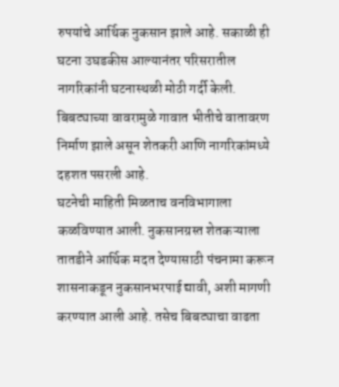रुपयांचे आर्थिक नुकसान झाले आहे. सकाळी ही घटना उघडकीस आल्यानंतर परिसरातील नागरिकांनी घटनास्थळी मोठी गर्दी केली. बिबट्याच्या वावरामुळे गावात भीतीचे वातावरण निर्माण झाले असून शेतकरी आणि नागरिकांमध्ये दहशत पसरली आहे.
घटनेची माहिती मिळताच वनविभागाला कळविण्यात आली. नुकसानग्रस्त शेतकऱ्याला तातडीने आर्थिक मदत देण्यासाठी पंचनामा करून शासनाकडून नुकसानभरपाई द्यावी, अशी मागणी करण्यात आली आहे. तसेच बिबट्याचा वाढता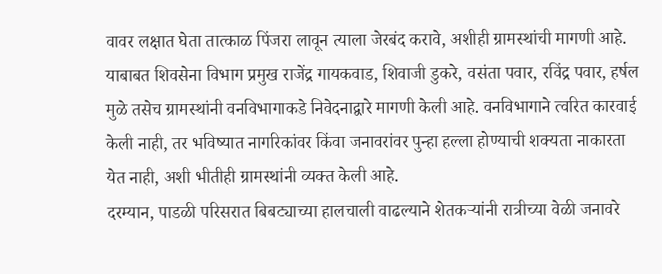वावर लक्षात घेता तात्काळ पिंजरा लावून त्याला जेरबंद करावे, अशीही ग्रामस्थांची मागणी आहे.
याबाबत शिवसेना विभाग प्रमुख राजेंद्र गायकवाड, शिवाजी डुकरे, वसंता पवार, रविंद्र पवार, हर्षल मुळे तसेच ग्रामस्थांनी वनविभागाकडे निवेदनाद्वारे मागणी केली आहे. वनविभागाने त्वरित कारवाई केली नाही, तर भविष्यात नागरिकांवर किंवा जनावरांवर पुन्हा हल्ला होण्याची शक्यता नाकारता येत नाही, अशी भीतीही ग्रामस्थांनी व्यक्त केली आहे.
दरम्यान, पाडळी परिसरात बिबट्याच्या हालचाली वाढल्याने शेतकऱ्यांनी रात्रीच्या वेळी जनावरे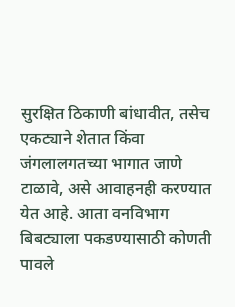सुरक्षित ठिकाणी बांधावीत, तसेच एकट्याने शेतात किंवा जंगलालगतच्या भागात जाणे टाळावे, असे आवाहनही करण्यात येत आहे. आता वनविभाग बिबट्याला पकडण्यासाठी कोणती पावले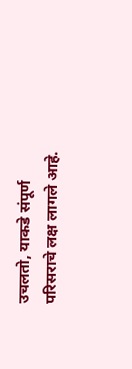उचलतो, याकडे संपूर्ण परिसराचे लक्ष लागले आहे.